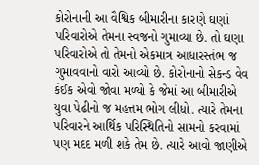કોરોનાની આ વૈશ્વિક બીમારીના કારણે ઘણાં પરિવારોએ તેમના સ્વજનો ગુમાવ્યા છે. તો ઘણા પરિવારોએ તો તેમનો એકમાત્ર આધારસ્તંભ જ ગુમાવવાનો વારો આવ્યો છે. કોરોનાનો સેકન્ડ વેવ કંઈક એવો જોવા મળ્યો કે જેમાં આ બીમારીએ યુવા પેઢીનો જ મહત્તમ ભોગ લીધો. ત્યારે તેમના પરિવારને આર્થિક પરિસ્થિતિનો સામનો કરવામાં પણ મદદ મળી શકે તેમ છે. ત્યારે આવો જાણીએ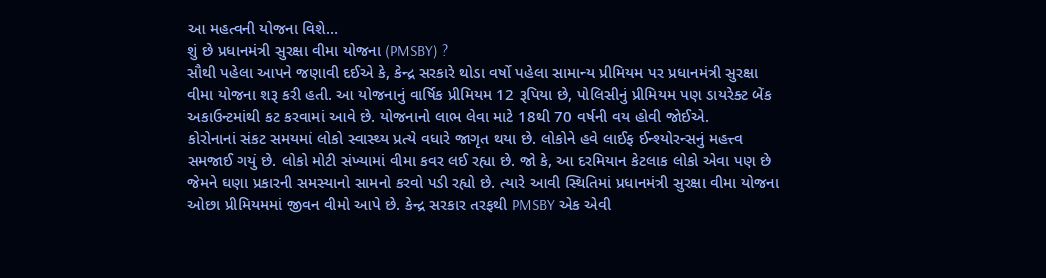આ મહત્વની યોજના વિશે…
શું છે પ્રધાનમંત્રી સુરક્ષા વીમા યોજના (PMSBY) ?
સૌથી પહેલા આપને જણાવી દઈએ કે, કેન્દ્ર સરકારે થોડા વર્ષો પહેલા સામાન્ય પ્રીમિયમ પર પ્રધાનમંત્રી સુરક્ષા વીમા યોજના શરૂ કરી હતી. આ યોજનાનું વાર્ષિક પ્રીમિયમ 12 રૂપિયા છે, પોલિસીનું પ્રીમિયમ પણ ડાયરેક્ટ બેંક અકાઉન્ટમાંથી કટ કરવામાં આવે છે. યોજનાનો લાભ લેવા માટે 18થી 70 વર્ષની વય હોવી જોઈએ.
કોરોનાનાં સંકટ સમયમાં લોકો સ્વાસ્થ્ય પ્રત્યે વધારે જાગૃત થયા છે. લોકોને હવે લાઈફ ઈન્શ્યોરન્સનું મહત્ત્વ સમજાઈ ગયું છે. લોકો મોટી સંખ્યામાં વીમા કવર લઈ રહ્યા છે. જો કે, આ દરમિયાન કેટલાક લોકો એવા પણ છે જેમને ઘણા પ્રકારની સમસ્યાનો સામનો કરવો પડી રહ્યો છે. ત્યારે આવી સ્થિતિમાં પ્રધાનમંત્રી સુરક્ષા વીમા યોજના ઓછા પ્રીમિયમમાં જીવન વીમો આપે છે. કેન્દ્ર સરકાર તરફથી PMSBY એક એવી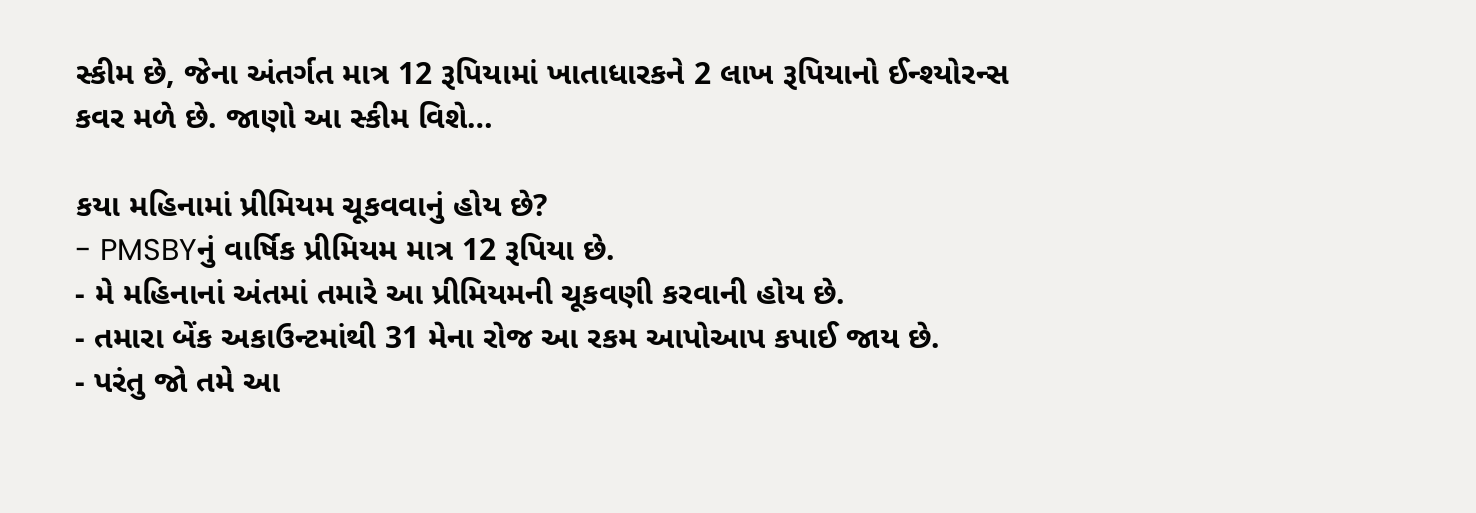સ્કીમ છે, જેના અંતર્ગત માત્ર 12 રૂપિયામાં ખાતાધારકને 2 લાખ રૂપિયાનો ઈન્શ્યોરન્સ કવર મળે છે. જાણો આ સ્કીમ વિશે…

કયા મહિનામાં પ્રીમિયમ ચૂકવવાનું હોય છે?
- PMSBYનું વાર્ષિક પ્રીમિયમ માત્ર 12 રૂપિયા છે.
- મે મહિનાનાં અંતમાં તમારે આ પ્રીમિયમની ચૂકવણી કરવાની હોય છે.
- તમારા બેંક અકાઉન્ટમાંથી 31 મેના રોજ આ રકમ આપોઆપ કપાઈ જાય છે.
- પરંતુ જો તમે આ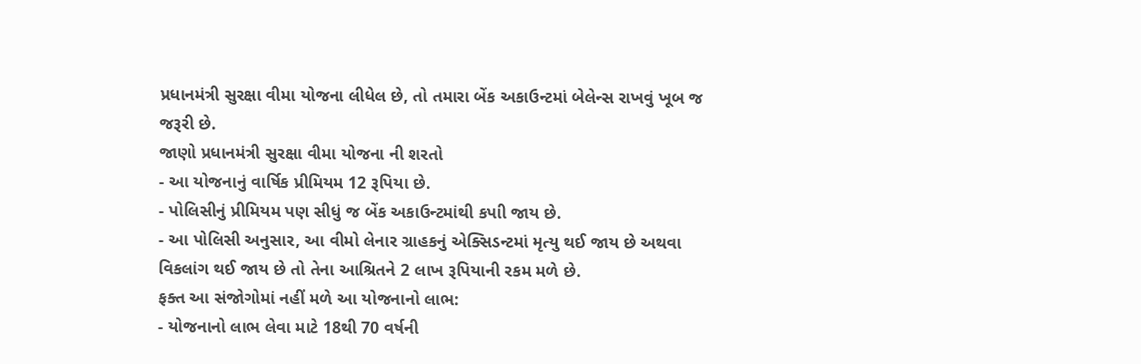પ્રધાનમંત્રી સુરક્ષા વીમા યોજના લીધેલ છે, તો તમારા બેંક અકાઉન્ટમાં બેલેન્સ રાખવું ખૂબ જ જરૂરી છે.
જાણો પ્રધાનમંત્રી સુરક્ષા વીમા યોજના ની શરતો
- આ યોજનાનું વાર્ષિક પ્રીમિયમ 12 રૂપિયા છે.
- પોલિસીનું પ્રીમિયમ પણ સીધું જ બેંક અકાઉન્ટમાંથી કપાી જાય છે.
- આ પોલિસી અનુસાર, આ વીમો લેનાર ગ્રાહકનું એક્સિડન્ટમાં મૃત્યુ થઈ જાય છે અથવા વિકલાંગ થઈ જાય છે તો તેના આશ્રિતને 2 લાખ રૂપિયાની રકમ મળે છે.
ફક્ત આ સંજોગોમાં નહીં મળે આ યોજનાનો લાભ:
- યોજનાનો લાભ લેવા માટે 18થી 70 વર્ષની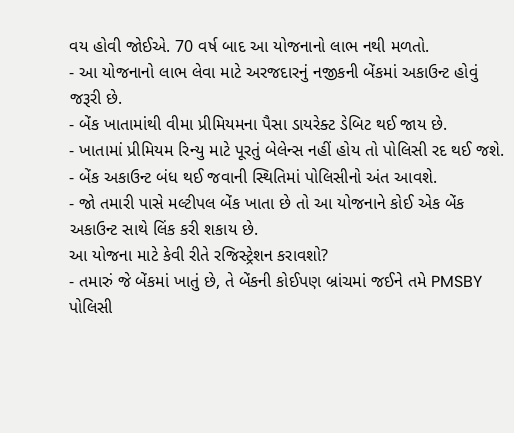વય હોવી જોઈએ. 70 વર્ષ બાદ આ યોજનાનો લાભ નથી મળતો.
- આ યોજનાનો લાભ લેવા માટે અરજદારનું નજીકની બેંકમાં અકાઉન્ટ હોવું જરૂરી છે.
- બેંક ખાતામાંથી વીમા પ્રીમિયમના પૈસા ડાયરેક્ટ ડેબિટ થઈ જાય છે.
- ખાતામાં પ્રીમિયમ રિન્યુ માટે પૂરતું બેલેન્સ નહીં હોય તો પોલિસી રદ થઈ જશે.
- બેંક અકાઉન્ટ બંધ થઈ જવાની સ્થિતિમાં પોલિસીનો અંત આવશે.
- જો તમારી પાસે મલ્ટીપલ બેંક ખાતા છે તો આ યોજનાને કોઈ એક બેંક અકાઉન્ટ સાથે લિંક કરી શકાય છે.
આ યોજના માટે કેવી રીતે રજિસ્ટ્રેશન કરાવશો?
- તમારું જે બેંકમાં ખાતું છે, તે બેંકની કોઈપણ બ્રાંચમાં જઈને તમે PMSBY પોલિસી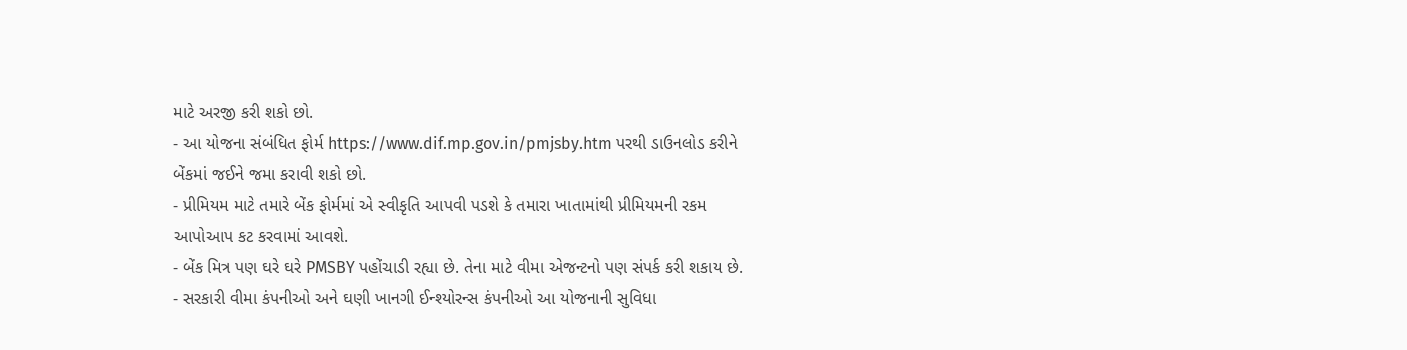માટે અરજી કરી શકો છો.
- આ યોજના સંબંધિત ફોર્મ https://www.dif.mp.gov.in/pmjsby.htm પરથી ડાઉનલોડ કરીને બેંકમાં જઈને જમા કરાવી શકો છો.
- પ્રીમિયમ માટે તમારે બેંક ફોર્મમાં એ સ્વીકૃતિ આપવી પડશે કે તમારા ખાતામાંથી પ્રીમિયમની રકમ આપોઆપ કટ કરવામાં આવશે.
- બેંક મિત્ર પણ ઘરે ઘરે PMSBY પહોંચાડી રહ્યા છે. તેના માટે વીમા એજન્ટનો પણ સંપર્ક કરી શકાય છે.
- સરકારી વીમા કંપનીઓ અને ઘણી ખાનગી ઈન્શ્યોરન્સ કંપનીઓ આ યોજનાની સુવિધા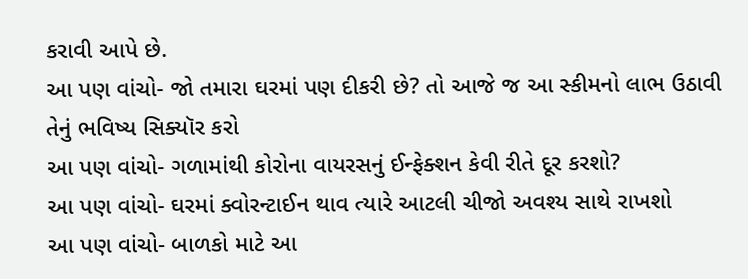કરાવી આપે છે.
આ પણ વાંચો- જો તમારા ઘરમાં પણ દીકરી છે? તો આજે જ આ સ્કીમનો લાભ ઉઠાવી તેનું ભવિષ્ય સિક્યૉર કરો
આ પણ વાંચો- ગળામાંથી કોરોના વાયરસનું ઈન્ફેક્શન કેવી રીતે દૂર કરશો?
આ પણ વાંચો- ઘરમાં ક્વોરન્ટાઈન થાવ ત્યારે આટલી ચીજો અવશ્ય સાથે રાખશો
આ પણ વાંચો- બાળકો માટે આ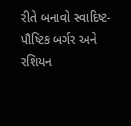રીતે બનાવો સ્વાદિષ્ટ-પૌષ્ટિક બર્ગર અને રશિયન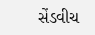સેંડવીચ